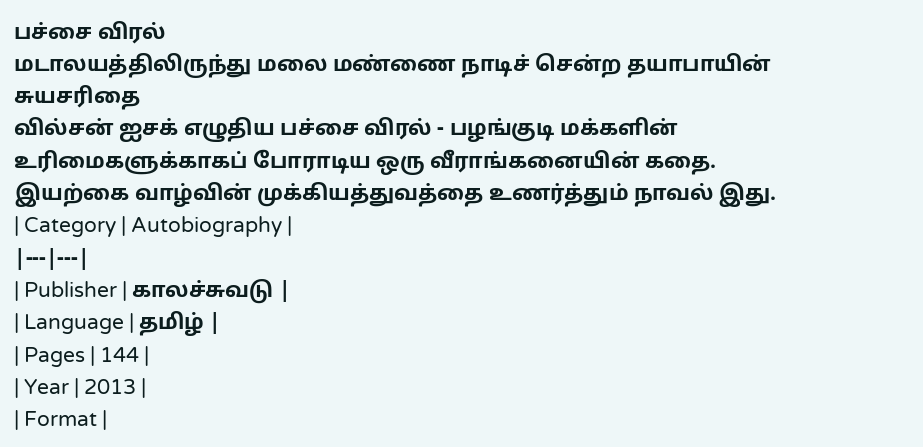பச்சை விரல்
மடாலயத்திலிருந்து மலை மண்ணை நாடிச் சென்ற தயாபாயின் சுயசரிதை
வில்சன் ஐசக் எழுதிய பச்சை விரல் - பழங்குடி மக்களின் உரிமைகளுக்காகப் போராடிய ஒரு வீராங்கனையின் கதை. இயற்கை வாழ்வின் முக்கியத்துவத்தை உணர்த்தும் நாவல் இது.
| Category | Autobiography |
|---|---|
| Publisher | காலச்சுவடு |
| Language | தமிழ் |
| Pages | 144 |
| Year | 2013 |
| Format |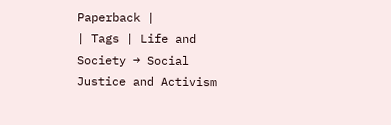Paperback |
| Tags | Life and Society → Social Justice and Activism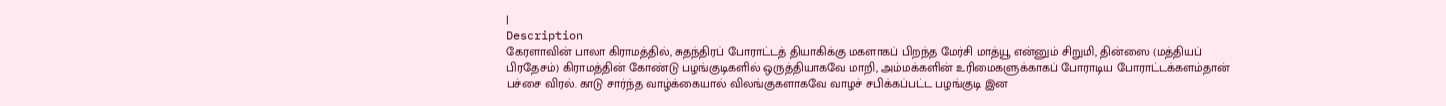|
Description
கேரளாவின் பாலா கிராமத்தில், சுதந்திரப் போராட்டத் தியாகிக்கு மகளாகப் பிறந்த மேர்சி மாத்யூ என்னும் சிறுமி, தின்ஸை (மத்தியப் பிரதேசம்) கிராமத்தின் கோண்டு பழங்குடிகளில் ஒருத்தியாகவே மாறி, அம்மக்களின் உரிமைகளுக்காகப் போராடிய போராட்டக்களம்தான் பச்சை விரல். காடு சார்ந்த வாழ்க்கையால் விலங்குகளாகவே வாழச் சபிக்கப்பட்ட பழங்குடி இன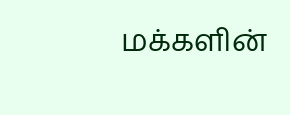மக்களின்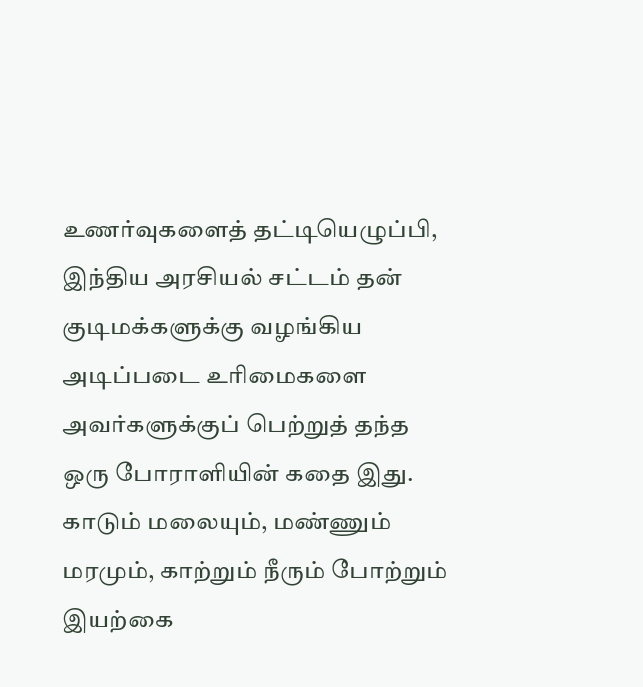உணர்வுகளைத் தட்டியெழுப்பி, இந்திய அரசியல் சட்டம் தன் குடிமக்களுக்கு வழங்கிய அடிப்படை உரிமைகளை அவர்களுக்குப் பெற்றுத் தந்த ஒரு போராளியின் கதை இது. காடும் மலையும், மண்ணும் மரமும், காற்றும் நீரும் போற்றும் இயற்கை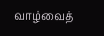வாழ்வைத்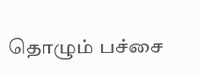தொழும் பச்சை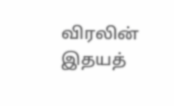விரலின் இதயத்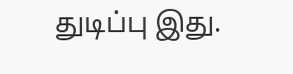துடிப்பு இது.